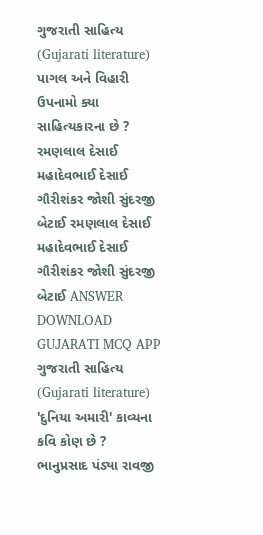ગુજરાતી સાહિત્ય (Gujarati literature) પાગલ અને વિહારી ઉપનામો ક્યા સાહિત્યકારના છે ? રમણલાલ દેસાઈ મહાદેવભાઈ દેસાઈ ગૌરીશંકર જોશી સુંદરજી બેટાઈ રમણલાલ દેસાઈ મહાદેવભાઈ દેસાઈ ગૌરીશંકર જોશી સુંદરજી બેટાઈ ANSWER DOWNLOAD GUJARATI MCQ APP
ગુજરાતી સાહિત્ય (Gujarati literature) 'દુનિયા અમારી' કાવ્યના કવિ કોણ છે ? ભાનુપ્રસાદ પંડ્યા રાવજી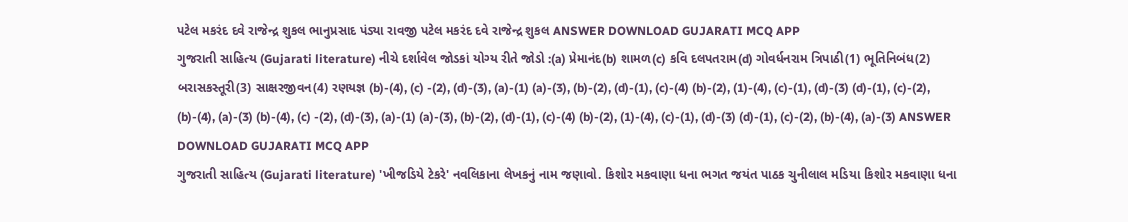પટેલ મકરંદ દવે રાજેન્દ્ર શુકલ ભાનુપ્રસાદ પંડ્યા રાવજી પટેલ મકરંદ દવે રાજેન્દ્ર શુકલ ANSWER DOWNLOAD GUJARATI MCQ APP
ગુજરાતી સાહિત્ય (Gujarati literature) નીચે દર્શાવેલ જોડકાં યોગ્ય રીતે જોડો :(a) પ્રેમાનંદ(b) શામળ(c) કવિ દલપતરામ(d) ગોવર્ધનરામ ત્રિપાઠી(1) ભૂતિનિબંધ(2) બરાસકસ્તૂરી(3) સાક્ષરજીવન(4) રણયજ્ઞ (b)-(4), (c) -(2), (d)-(3), (a)-(1) (a)-(3), (b)-(2), (d)-(1), (c)-(4) (b)-(2), (1)-(4), (c)-(1), (d)-(3) (d)-(1), (c)-(2), (b)-(4), (a)-(3) (b)-(4), (c) -(2), (d)-(3), (a)-(1) (a)-(3), (b)-(2), (d)-(1), (c)-(4) (b)-(2), (1)-(4), (c)-(1), (d)-(3) (d)-(1), (c)-(2), (b)-(4), (a)-(3) ANSWER DOWNLOAD GUJARATI MCQ APP
ગુજરાતી સાહિત્ય (Gujarati literature) 'ખીજડિયે ટેકરે' નવલિકાના લેખકનું નામ જણાવો. કિશોર મકવાણા ધના ભગત જયંત પાઠક ચુનીલાલ મડિયા કિશોર મકવાણા ધના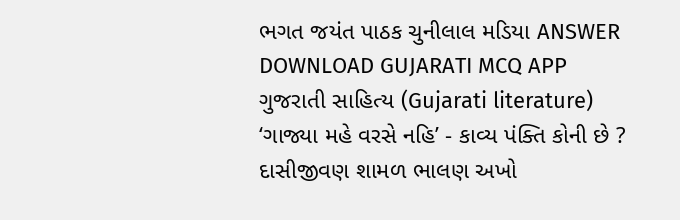ભગત જયંત પાઠક ચુનીલાલ મડિયા ANSWER DOWNLOAD GUJARATI MCQ APP
ગુજરાતી સાહિત્ય (Gujarati literature) ‘ગાજ્યા મહે વરસે નહિ’ - કાવ્ય પંક્તિ કોની છે ? દાસીજીવણ શામળ ભાલણ અખો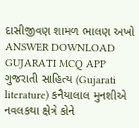દાસીજીવણ શામળ ભાલણ અખો ANSWER DOWNLOAD GUJARATI MCQ APP
ગુજરાતી સાહિત્ય (Gujarati literature) કનૈયાલાલ મુનશીએ નવલકથા ક્ષેત્રે કોને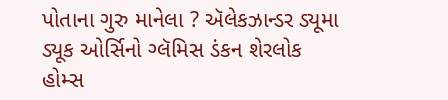પોતાના ગુરુ માનેલા ? ઍલેકઝાન્ડર ડ્યૂમા ડ્યૂક ઓર્સિનો ગ્લૅમિસ ડંકન શેરલોક હોમ્સ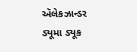ઍલેકઝાન્ડર ડ્યૂમા ડ્યૂક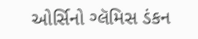ઓર્સિનો ગ્લૅમિસ ડંકન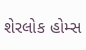શેરલોક હોમ્સ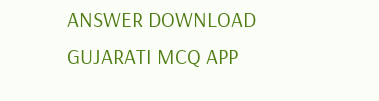ANSWER DOWNLOAD GUJARATI MCQ APP